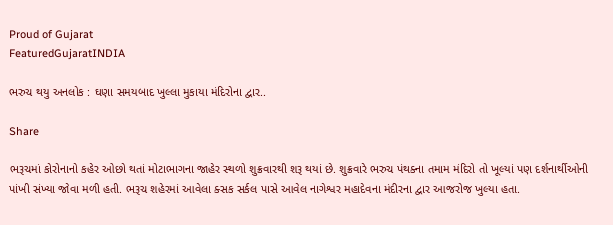Proud of Gujarat
FeaturedGujaratINDIA

ભરુચ થયુ અનલોક : ઘણા સમયબાદ ખુલ્લા મુકાયા મંદિરોના દ્વાર..

Share

ભરૂચમાં કોરોનાનો કહેર ઓછો થતાં મોટાભાગના જાહેર સ્થળો શુક્રવારથી શરૂ થયાં છે. શુક્રવારે ભરુચ પંથક્ના તમામ મંદિરો તો ખૂલ્યાં પણ દર્શનાર્થીઓની પાંખી સંખ્યા જોવા મળી હતી. ભરૂચ શહેરમાં આવેલા ક્સક સર્કલ પાસે આવેલ નાગેશ્વર મહાદેવના મંદીરના દ્વાર આજરોજ ખુલ્યા હતા.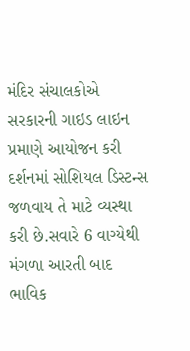મંદિર સંચાલકોએ સરકારની ગાઇડ લાઇન પ્રમાણે આયોજન કરી દર્શનમાં સોશિયલ ડિસ્ટન્સ જળવાય તે માટે વ્યસ્થા કરી છે.સવારે 6 વાગ્યેથી મંગળા આરતી બાદ ભાવિક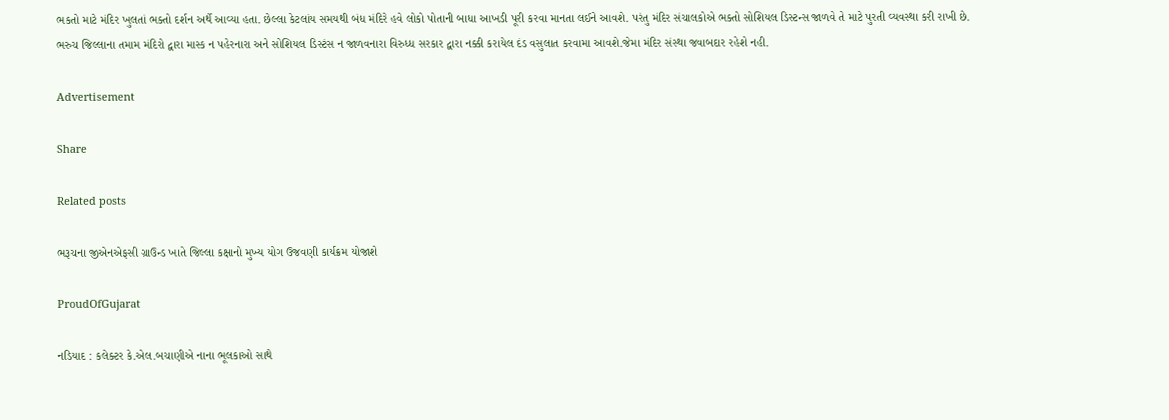ભકતો માટે મંદિર ખુલતાં ભક્તો દર્શન અર્થે આવ્યા હતા. છેલ્લા કેટલાંય સમયથી બંધ મંદિરે હવે લોકો પોતાની બાધા આખડી પૂરી કરવા માનતા લઈને આવશે. પરંતુ મંદિર સંચાલકોએ ભક્તો સોશિયલ ડિસ્ટન્સ જાળવે તે માટે પુરતી વ્યવસ્થા કરી રાખી છે.
ભરુચ જિલ્લાના તમામ મંદિરો દ્વારા માસ્ક ન પહેરનારા અને સોશિયલ ડિસ્ટંસ ન જાળવનારા વિરુધ્ધ સરકાર દ્વારા નક્કી કરાયેલ દંડ વસુલાત કરવામા આવશે.જેમા મંદિર સંસ્થા જવાબદાર રહેશે નહી.

Advertisement

Share

Related posts

ભરૂચના જીએનએફસી ગ્રાઉન્ડ ખાતે જિલ્લા કક્ષાનો મુખ્ય યોગ ઉજવણી કાર્યક્રમ યોજાશે

ProudOfGujarat

નડિયાદ : કલેક્ટર કે.એલ.બચાણીએ નાના ભૂલકાઓ સાથે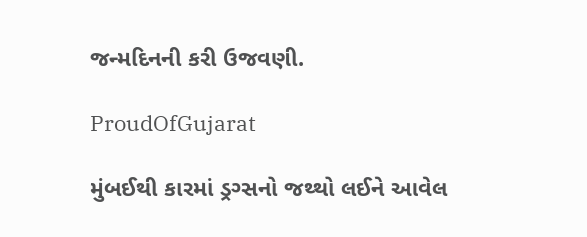જન્મદિનની કરી ઉજવણી.

ProudOfGujarat

મુંબઈથી કારમાં ડ્રગ્સનો જથ્થો લઈને આવેલ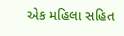એક મહિલા સહિત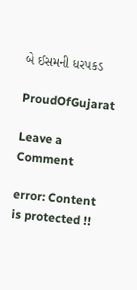બે ઈસમની ધરપકડ

ProudOfGujarat

Leave a Comment

error: Content is protected !!